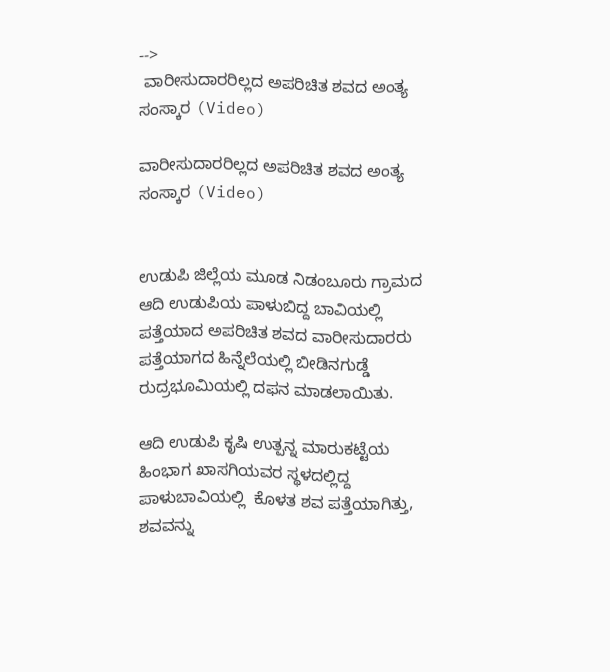-->
 ವಾರೀಸುದಾರರಿಲ್ಲದ ಅಪರಿಚಿತ ಶವದ ಅಂತ್ಯ ಸಂಸ್ಕಾರ (Video)

ವಾರೀಸುದಾರರಿಲ್ಲದ ಅಪರಿಚಿತ ಶವದ ಅಂತ್ಯ ಸಂಸ್ಕಾರ (Video)


ಉಡುಪಿ ಜಿಲ್ಲೆಯ ಮೂಡ ನಿಡಂಬೂರು ಗ್ರಾಮದ ಆದಿ ಉಡುಪಿಯ ಪಾಳುಬಿದ್ದ ಬಾವಿಯಲ್ಲಿ ಪತ್ತೆಯಾದ ಅಪರಿಚಿತ ಶವದ ವಾರೀಸುದಾರರು ಪತ್ತೆಯಾಗದ ಹಿನ್ನೆಲೆಯಲ್ಲಿ ಬೀಡಿನಗುಡ್ಡೆ ರುದ್ರಭೂಮಿಯಲ್ಲಿ ದಫನ ಮಾಡಲಾಯಿತು.

ಆದಿ ಉಡುಪಿ ಕೃಷಿ ಉತ್ಪನ್ನ ಮಾರುಕಟ್ಟೆಯ ಹಿಂಭಾಗ ಖಾಸಗಿಯವರ ಸ್ಥಳದಲ್ಲಿದ್ದ ಪಾಳುಬಾವಿಯಲ್ಲಿ  ಕೊಳತ ಶವ ಪತ್ತೆಯಾಗಿತ್ತು, ಶವವನ್ನು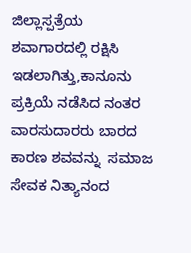ಜಿಲ್ಲಾಸ್ಪತ್ರೆಯ ಶವಾಗಾರದಲ್ಲಿ ರಕ್ಷಿಸಿ ಇಡಲಾಗಿತ್ತು,ಕಾನೂನು ಪ್ರಕ್ರಿಯೆ ನಡೆಸಿದ ನಂತರ ವಾರಸುದಾರರು ಬಾರದ ಕಾರಣ ಶವವನ್ನು  ಸಮಾಜ ಸೇವಕ ನಿತ್ಯಾನಂದ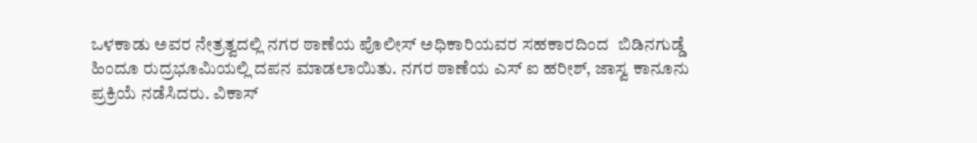ಒಳಕಾಡು ಅವರ ನೇತ್ರತ್ವದಲ್ಲಿ ನಗರ ಠಾಣೆಯ ಪೊಲೀಸ್ ಅಧಿಕಾರಿಯವರ ಸಹಕಾರದಿಂದ  ಬಿಡಿನಗುಡ್ಡೆ ಹಿಂದೂ ರುದ್ರಭೂಮಿಯಲ್ಲಿ ದಪನ ಮಾಡಲಾಯಿತು. ನಗರ ಠಾಣೆಯ ಎಸ್ ಐ ಹರೀಶ್, ಜಾಸ್ವ ಕಾನೂನು ಪ್ರಕ್ರಿಯೆ ನಡೆಸಿದರು. ವಿಕಾಸ್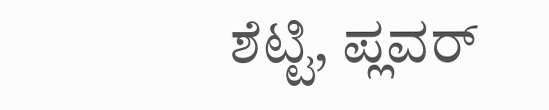ಶೆಟ್ಟಿ, ಪ್ಲವರ್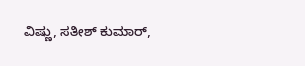ವಿಷ್ಣು, ಸತೀಶ್ ಕುಮಾರ್,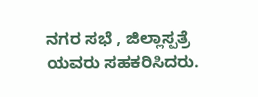ನಗರ ಸಭೆ , ಜಿಲ್ಲಾಸ್ಪತ್ರೆ ಯವರು ಸಹಕರಿಸಿದರು.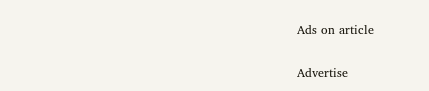Ads on article

Advertise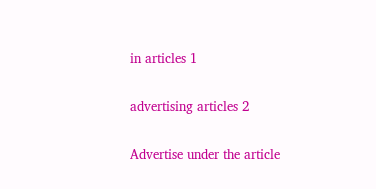in articles 1

advertising articles 2

Advertise under the article